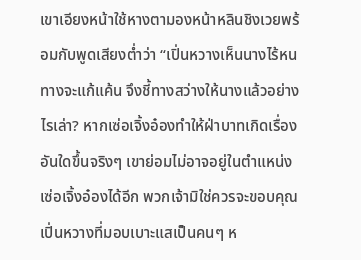เขาเอียงหน้าใช้หางตามองหน้าหลินชิงเวยพร้อมกับพูดเสียงต่ำว่า “เปิ่นหวางเห็นนางไร้หนทางจะแก้แค้น จึงชี้ทางสว่างให้นางแล้วอย่างไรเล่า? หากเซ่อเจิ้งอ๋องทำให้ฝ่าบาทเกิดเรื่องอันใดขึ้นจริงๆ เขาย่อมไม่อาจอยู่ในตำแหน่งเซ่อเจิ้งอ๋องได้อีก พวกเจ้ามิใช่ควรจะขอบคุณเปิ่นหวางที่มอบเบาะแสเป็นคนๆ ห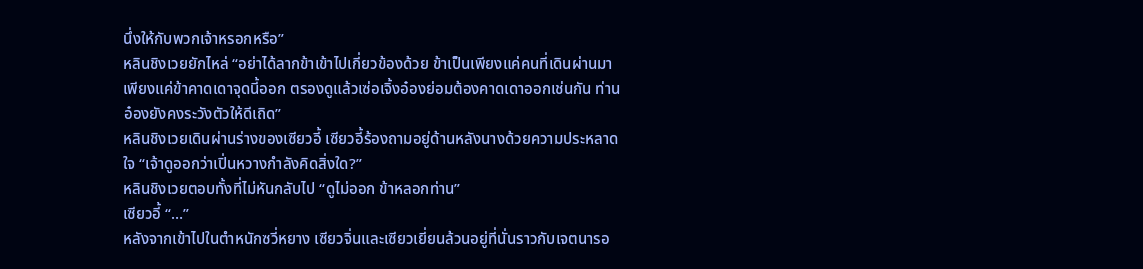นึ่งให้กับพวกเจ้าหรอกหรือ”
หลินชิงเวยยักไหล่ “อย่าได้ลากข้าเข้าไปเกี่ยวข้องด้วย ข้าเป็นเพียงแค่คนที่เดินผ่านมา เพียงแค่ข้าคาดเดาจุดนี้ออก ตรองดูแล้วเซ่อเจิ้งอ๋องย่อมต้องคาดเดาออกเช่นกัน ท่านอ๋องยังคงระวังตัวให้ดีเถิด”
หลินชิงเวยเดินผ่านร่างของเซียวอี้ เซียวอี้ร้องถามอยู่ด้านหลังนางด้วยความประหลาดใจ “เจ้าดูออกว่าเปิ่นหวางกำลังคิดสิ่งใด?”
หลินชิงเวยตอบทั้งที่ไม่หันกลับไป “ดูไม่ออก ข้าหลอกท่าน”
เซียวอี้ “…”
หลังจากเข้าไปในตำหนักซวี่หยาง เซียวจิ่นและเซียวเยี่ยนล้วนอยู่ที่นั่นราวกับเจตนารอ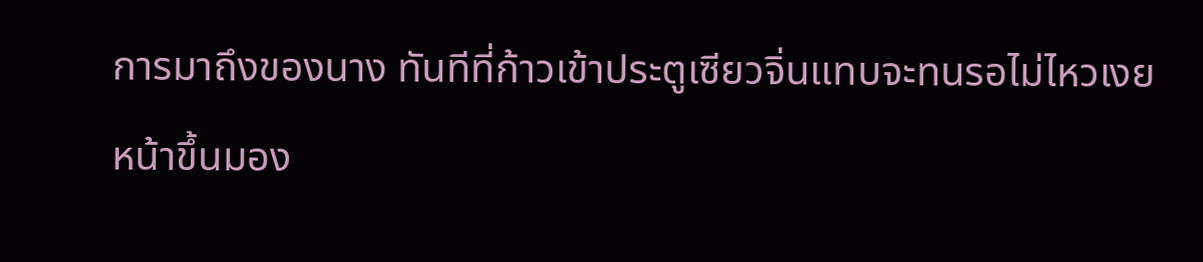การมาถึงของนาง ทันทีที่ก้าวเข้าประตูเซียวจิ่นแทบจะทนรอไม่ไหวเงยหน้าขึ้นมอง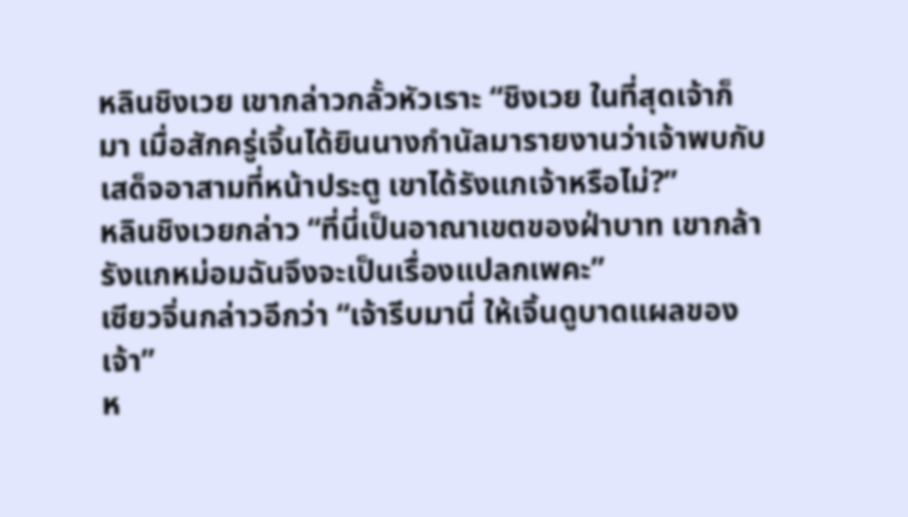หลินชิงเวย เขากล่าวกลั้วหัวเราะ “ชิงเวย ในที่สุดเจ้าก็มา เมื่อสักครู่เจิ้นได้ยินนางกำนัลมารายงานว่าเจ้าพบกับเสด็จอาสามที่หน้าประตู เขาได้รังแกเจ้าหรือไม่?”
หลินชิงเวยกล่าว “ที่นี่เป็นอาณาเขตของฝ่าบาท เขากล้ารังแกหม่อมฉันจึงจะเป็นเรื่องแปลกเพคะ”
เซียวจิ่นกล่าวอีกว่า “เจ้ารีบมานี่ ให้เจิ้นดูบาดแผลของเจ้า”
ห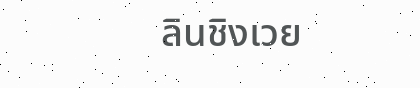ลินชิงเวย